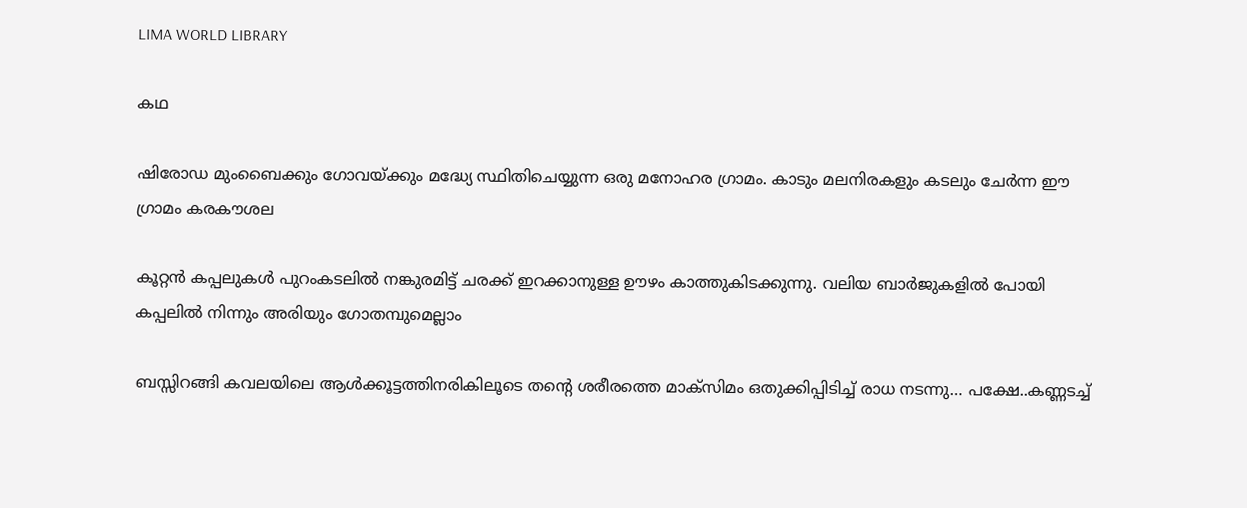LIMA WORLD LIBRARY

കഥ

ഷിരോഡ മുംബൈക്കും ഗോവയ്ക്കും മദ്ധ്യേ സ്ഥിതിചെയ്യുന്ന ഒരു മനോഹര ഗ്രാമം. കാടും മലനിരകളും കടലും ചേര്‍ന്ന ഈ ഗ്രാമം കരകൗശല

കൂറ്റന്‍ കപ്പലുകള്‍ പുറംകടലില്‍ നങ്കുരമിട്ട് ചരക്ക് ഇറക്കാനുള്ള ഊഴം കാത്തുകിടക്കുന്നു. വലിയ ബാര്‍ജുകളില്‍ പോയി കപ്പലില്‍ നിന്നും അരിയും ഗോതമ്പുമെല്ലാം

ബസ്സിറങ്ങി കവലയിലെ ആള്‍ക്കൂട്ടത്തിനരികിലൂടെ തന്റെ ശരീരത്തെ മാക്‌സിമം ഒതുക്കിപ്പിടിച്ച് രാധ നടന്നു… പക്ഷേ..കണ്ണടച്ച്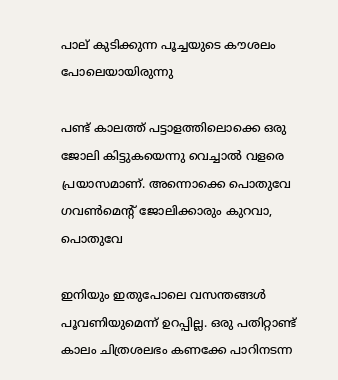പാല് കുടിക്കുന്ന പൂച്ചയുടെ കൗശലം പോലെയായിരുന്നു

പണ്ട് കാലത്ത് പട്ടാളത്തിലൊക്കെ ഒരു ജോലി കിട്ടുകയെന്നു വെച്ചാല്‍ വളരെ പ്രയാസമാണ്. അന്നൊക്കെ പൊതുവേ ഗവണ്‍മെന്റ് ജോലിക്കാരും കുറവാ, പൊതുവേ

ഇനിയും ഇതുപോലെ വസന്തങ്ങള്‍ പൂവണിയുമെന്ന് ഉറപ്പില്ല. ഒരു പതിറ്റാണ്ട് കാലം ചിത്രശലഭം കണക്കേ പാറിനടന്ന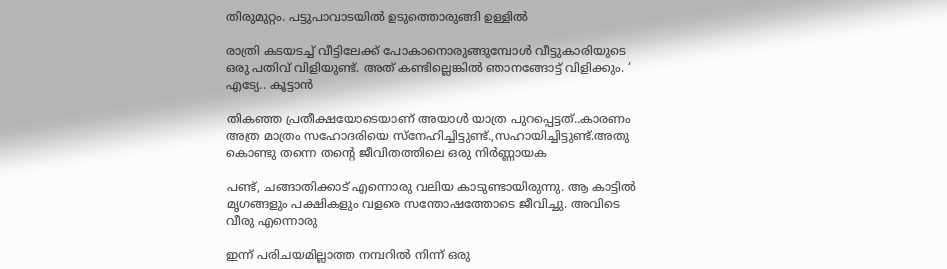തിരുമുറ്റം. പട്ടുപാവാടയില്‍ ഉടുത്തൊരുങ്ങി ഉള്ളില്‍

രാത്രി കടയടച്ച് വീട്ടിലേക്ക് പോകാനൊരുങ്ങുമ്പോള്‍ വീട്ടുകാരിയുടെ ഒരു പതിവ് വിളിയുണ്ട്. അത് കണ്ടില്ലെങ്കില്‍ ഞാനങ്ങോട്ട് വിളിക്കും. ‘ എട്യേ.. കൂട്ടാന്‍

തികഞ്ഞ പ്രതീക്ഷയോടെയാണ് അയാള്‍ യാത്ര പുറപ്പെട്ടത്..കാരണം അത്ര മാത്രം സഹോദരിയെ സ്‌നേഹിച്ചിട്ടുണ്ട്.,സഹായിച്ചിട്ടുണ്ട്.അതു കൊണ്ടു തന്നെ തന്റെ ജീവിതത്തിലെ ഒരു നിര്‍ണ്ണായക

പണ്ട്, ചങ്ങാതിക്കാട് എന്നൊരു വലിയ കാടുണ്ടായിരുന്നു. ആ കാട്ടില്‍ മൃഗങ്ങളും പക്ഷികളും വളരെ സന്തോഷത്തോടെ ജീവിച്ചു. അവിടെ വീരു എന്നൊരു

ഇന്ന് പരിചയമില്ലാത്ത നമ്പറില്‍ നിന്ന് ഒരു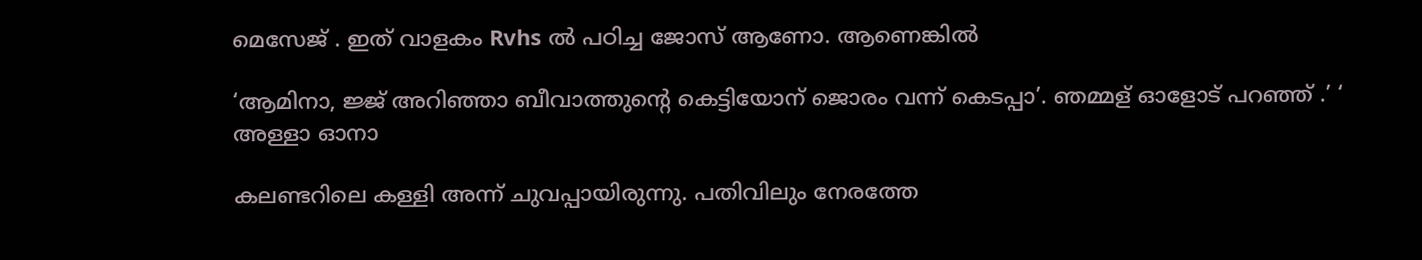മെസേജ് . ഇത് വാളകം Rvhs ല്‍ പഠിച്ച ജോസ് ആണോ. ആണെങ്കില്‍

‘ആമിനാ, ജ്ജ് അറിഞ്ഞാ ബീവാത്തുന്റെ കെട്ടിയോന് ജൊരം വന്ന് കെടപ്പാ’. ഞമ്മള് ഓളോട് പറഞ്ഞ് .’ ‘ അള്ളാ ഓനാ

കലണ്ടറിലെ കള്ളി അന്ന് ചുവപ്പായിരുന്നു. പതിവിലും നേരത്തേ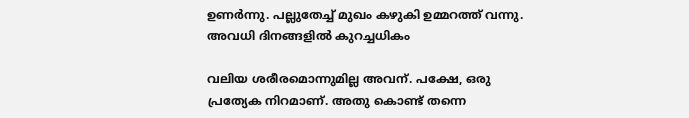ഉണര്‍ന്നു. പല്ലുതേച്ച് മുഖം കഴുകി ഉമ്മറത്ത് വന്നു. അവധി ദിനങ്ങളില്‍ കുറച്ചധികം

വലിയ ശരീരമൊന്നുമില്ല അവന്. പക്ഷേ, ഒരു പ്രത്യേക നിറമാണ്. അതു കൊണ്ട് തന്നെ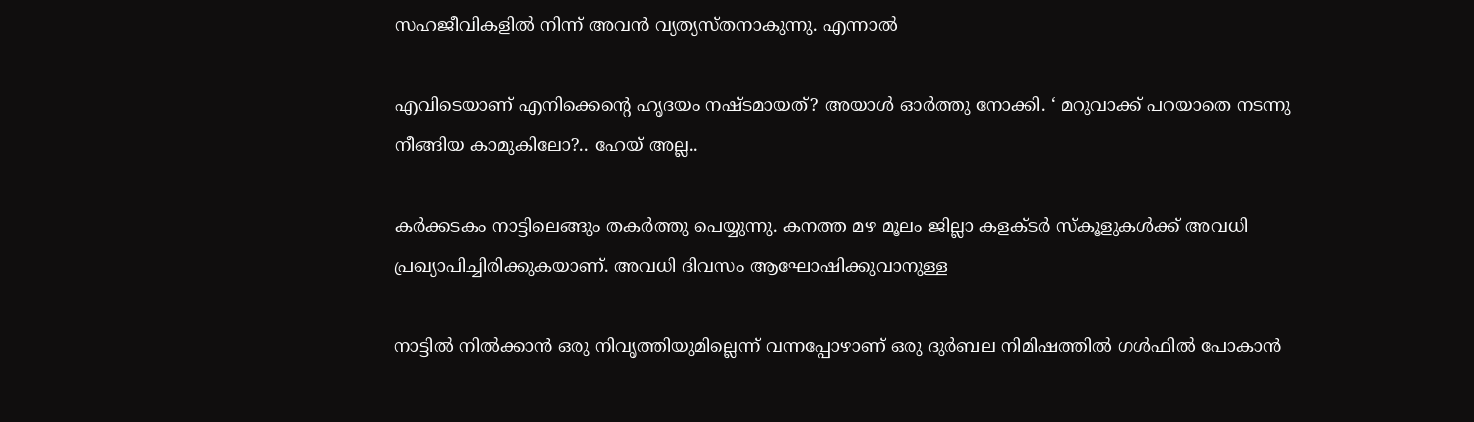സഹജീവികളില്‍ നിന്ന് അവന്‍ വ്യത്യസ്തനാകുന്നു. എന്നാല്‍

എവിടെയാണ് എനിക്കെന്റെ ഹൃദയം നഷ്ടമായത്? അയാള്‍ ഓര്‍ത്തു നോക്കി. ‘ മറുവാക്ക് പറയാതെ നടന്നു നീങ്ങിയ കാമുകിലോ?.. ഹേയ് അല്ല..

കര്‍ക്കടകം നാട്ടിലെങ്ങും തകര്‍ത്തു പെയ്യുന്നു. കനത്ത മഴ മൂലം ജില്ലാ കളക്ടര്‍ സ്‌കൂളുകള്‍ക്ക് അവധി പ്രഖ്യാപിച്ചിരിക്കുകയാണ്. അവധി ദിവസം ആഘോഷിക്കുവാനുള്ള

നാട്ടില്‍ നില്‍ക്കാന്‍ ഒരു നിവൃത്തിയുമില്ലെന്ന് വന്നപ്പോഴാണ് ഒരു ദുര്‍ബല നിമിഷത്തില്‍ ഗള്‍ഫില്‍ പോകാന്‍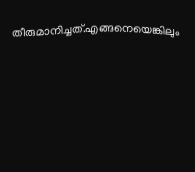തീരുമാനിച്ചത്.എങ്ങനെയെങ്കിലും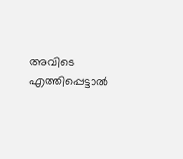അവിടെ എത്തിപ്പെട്ടാല്‍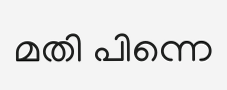മതി പിന്നെ